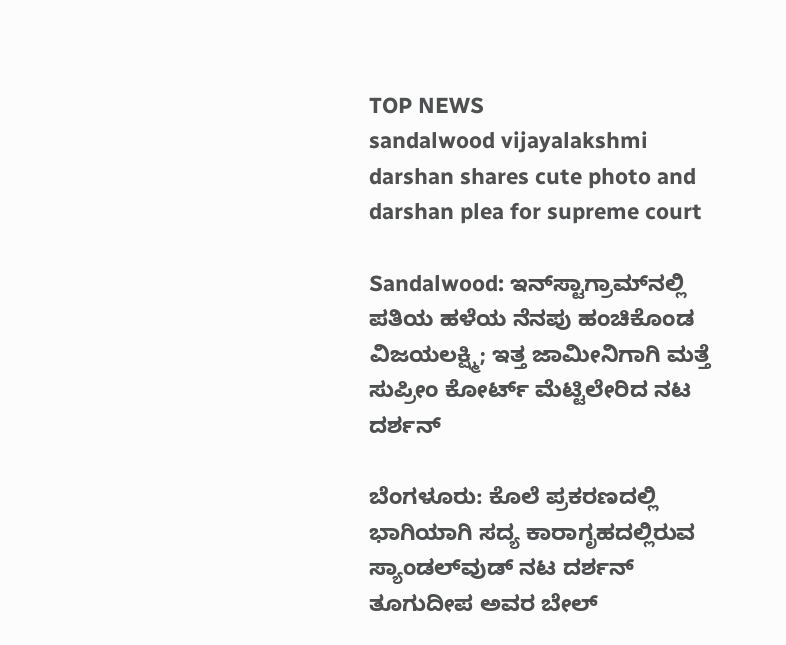TOP NEWS
sandalwood vijayalakshmi darshan shares cute photo and darshan plea for supreme court

Sandalwood: ಇನ್‌ಸ್ಟಾಗ್ರಾಮ್‌ನಲ್ಲಿ ಪತಿಯ ಹಳೆಯ ನೆನಪು ಹಂಚಿಕೊಂಡ ವಿಜಯಲಕ್ಷ್ಮಿ; ಇತ್ತ ಜಾಮೀನಿಗಾಗಿ ಮತ್ತೆ ಸುಪ್ರೀಂ ಕೋರ್ಟ್ ಮೆಟ್ಟಿಲೇರಿದ ನಟ ದರ್ಶನ್

ಬೆಂಗಳೂರು: ಕೊಲೆ ಪ್ರಕರಣದಲ್ಲಿ ಭಾಗಿಯಾಗಿ ಸದ್ಯ ಕಾರಾಗೃಹದಲ್ಲಿರುವ ಸ್ಯಾಂಡಲ್‌ವುಡ್ ನಟ ದರ್ಶನ್ ತೂಗುದೀಪ ಅವರ ಬೇಲ್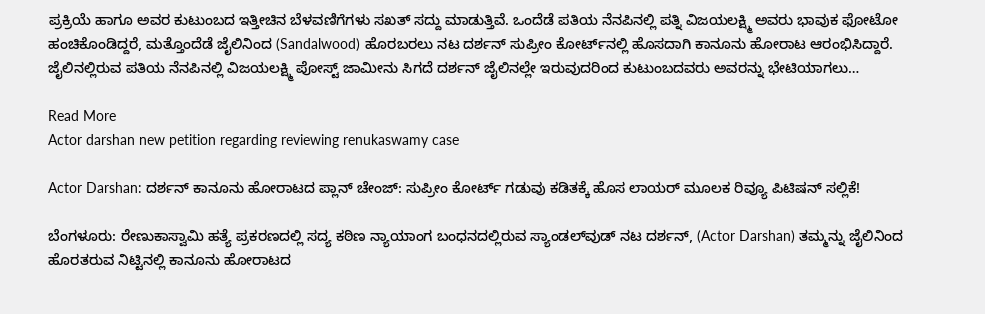ಪ್ರಕ್ರಿಯೆ ಹಾಗೂ ಅವರ ಕುಟುಂಬದ ಇತ್ತೀಚಿನ ಬೆಳವಣಿಗೆಗಳು ಸಖತ್ ಸದ್ದು ಮಾಡುತ್ತಿವೆ. ಒಂದೆಡೆ ಪತಿಯ ನೆನಪಿನಲ್ಲಿ ಪತ್ನಿ ವಿಜಯಲಕ್ಷ್ಮಿ ಅವರು ಭಾವುಕ ಫೋಟೋ ಹಂಚಿಕೊಂಡಿದ್ದರೆ, ಮತ್ತೊಂದೆಡೆ ಜೈಲಿನಿಂದ (Sandalwood) ಹೊರಬರಲು ನಟ ದರ್ಶನ್ ಸುಪ್ರೀಂ ಕೋರ್ಟ್‌ನಲ್ಲಿ ಹೊಸದಾಗಿ ಕಾನೂನು ಹೋರಾಟ ಆರಂಭಿಸಿದ್ದಾರೆ. ಜೈಲಿನಲ್ಲಿರುವ ಪತಿಯ ನೆನಪಿನಲ್ಲಿ ವಿಜಯಲಕ್ಷ್ಮಿ ಪೋಸ್ಟ್ ಜಾಮೀನು ಸಿಗದೆ ದರ್ಶನ್ ಜೈಲಿನಲ್ಲೇ ಇರುವುದರಿಂದ ಕುಟುಂಬದವರು ಅವರನ್ನು ಭೇಟಿಯಾಗಲು…

Read More
Actor darshan new petition regarding reviewing renukaswamy case

Actor Darshan: ದರ್ಶನ್ ಕಾನೂನು ಹೋರಾಟದ ಪ್ಲಾನ್ ಚೇಂಜ್: ಸುಪ್ರೀಂ ಕೋರ್ಟ್ ಗಡುವು ಕಡಿತಕ್ಕೆ ಹೊಸ ಲಾಯರ್ ಮೂಲಕ ರಿವ್ಯೂ ಪಿಟಿಷನ್ ಸಲ್ಲಿಕೆ!

ಬೆಂಗಳೂರು: ರೇಣುಕಾಸ್ವಾಮಿ ಹತ್ಯೆ ಪ್ರಕರಣದಲ್ಲಿ ಸದ್ಯ ಕಠಿಣ ನ್ಯಾಯಾಂಗ ಬಂಧನದಲ್ಲಿರುವ ಸ್ಯಾಂಡಲ್‌ವುಡ್ ನಟ ದರ್ಶನ್, (Actor Darshan) ತಮ್ಮನ್ನು ಜೈಲಿನಿಂದ ಹೊರತರುವ ನಿಟ್ಟಿನಲ್ಲಿ ಕಾನೂನು ಹೋರಾಟದ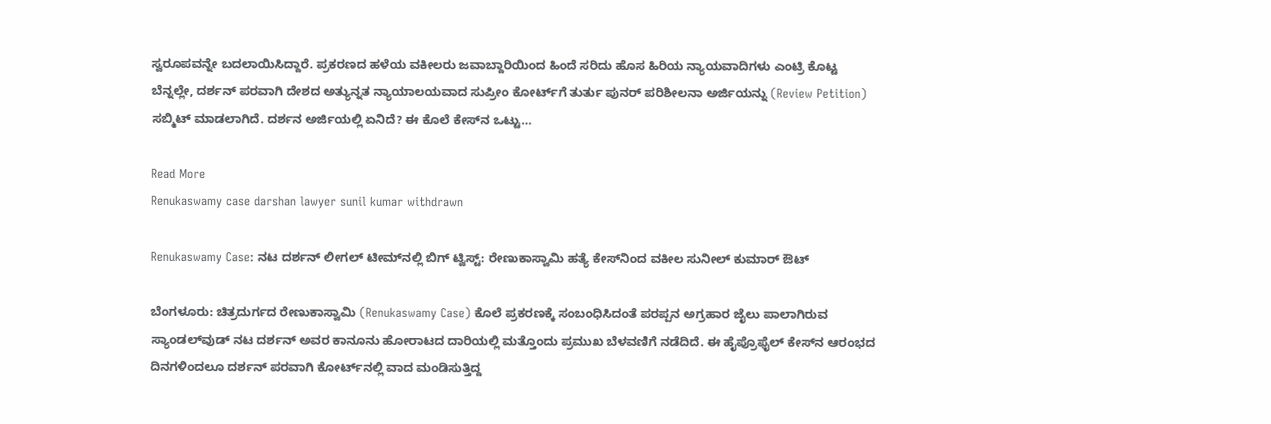ಸ್ವರೂಪವನ್ನೇ ಬದಲಾಯಿಸಿದ್ದಾರೆ. ಪ್ರಕರಣದ ಹಳೆಯ ವಕೀಲರು ಜವಾಬ್ದಾರಿಯಿಂದ ಹಿಂದೆ ಸರಿದು ಹೊಸ ಹಿರಿಯ ನ್ಯಾಯವಾದಿಗಳು ಎಂಟ್ರಿ ಕೊಟ್ಟ ಬೆನ್ನಲ್ಲೇ, ದರ್ಶನ್ ಪರವಾಗಿ ದೇಶದ ಅತ್ಯುನ್ನತ ನ್ಯಾಯಾಲಯವಾದ ಸುಪ್ರೀಂ ಕೋರ್ಟ್‌ಗೆ ತುರ್ತು ಪುನರ್ ಪರಿಶೀಲನಾ ಅರ್ಜಿಯನ್ನು (Review Petition) ಸಬ್ಮಿಟ್ ಮಾಡಲಾಗಿದೆ. ದರ್ಶನ ಅರ್ಜಿಯಲ್ಲಿ ಏನಿದೆ? ಈ ಕೊಲೆ ಕೇಸ್‌ನ ಒಟ್ಟು…

Read More
Renukaswamy case darshan lawyer sunil kumar withdrawn

Renukaswamy Case: ನಟ ದರ್ಶನ್ ಲೀಗಲ್ ಟೀಮ್‌ನಲ್ಲಿ ಬಿಗ್ ಟ್ವಿಸ್ಟ್: ರೇಣುಕಾಸ್ವಾಮಿ ಹತ್ಯೆ ಕೇಸ್‌ನಿಂದ ವಕೀಲ ಸುನೀಲ್ ಕುಮಾರ್ ಔಟ್

ಬೆಂಗಳೂರು: ಚಿತ್ರದುರ್ಗದ ರೇಣುಕಾಸ್ವಾಮಿ (Renukaswamy Case) ಕೊಲೆ ಪ್ರಕರಣಕ್ಕೆ ಸಂಬಂಧಿಸಿದಂತೆ ಪರಪ್ಪನ ಅಗ್ರಹಾರ ಜೈಲು ಪಾಲಾಗಿರುವ ಸ್ಯಾಂಡಲ್‌ವುಡ್ ನಟ ದರ್ಶನ್ ಅವರ ಕಾನೂನು ಹೋರಾಟದ ದಾರಿಯಲ್ಲಿ ಮತ್ತೊಂದು ಪ್ರಮುಖ ಬೆಳವಣಿಗೆ ನಡೆದಿದೆ. ಈ ಹೈಪ್ರೊಫೈಲ್ ಕೇಸ್‌ನ ಆರಂಭದ ದಿನಗಳಿಂದಲೂ ದರ್ಶನ್ ಪರವಾಗಿ ಕೋರ್ಟ್‌ನಲ್ಲಿ ವಾದ ಮಂಡಿಸುತ್ತಿದ್ದ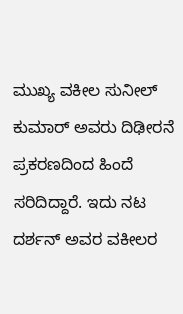ಮುಖ್ಯ ವಕೀಲ ಸುನೀಲ್ ಕುಮಾರ್ ಅವರು ದಿಢೀರನೆ ಪ್ರಕರಣದಿಂದ ಹಿಂದೆ ಸರಿದಿದ್ದಾರೆ. ಇದು ನಟ ದರ್ಶನ್ ಅವರ ವಕೀಲರ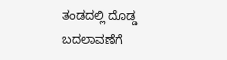ತಂಡದಲ್ಲಿ ದೊಡ್ಡ ಬದಲಾವಣೆಗೆ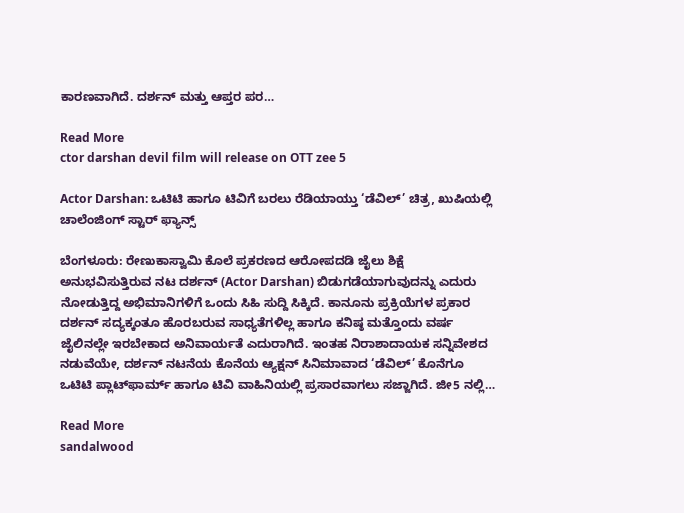ಕಾರಣವಾಗಿದೆ. ದರ್ಶನ್ ಮತ್ತು ಆಪ್ತರ ಪರ…

Read More
ctor darshan devil film will release on OTT zee 5

Actor Darshan: ಒಟಿಟಿ ಹಾಗೂ ಟಿವಿಗೆ ಬರಲು ರೆಡಿಯಾಯ್ತು ‘ಡೆವಿಲ್’ ಚಿತ್ರ, ಖುಷಿಯಲ್ಲಿ ಚಾಲೆಂಜಿಂಗ್ ಸ್ಟಾರ್ ಫ್ಯಾನ್ಸ್

ಬೆಂಗಳೂರು: ರೇಣುಕಾಸ್ವಾಮಿ ಕೊಲೆ ಪ್ರಕರಣದ ಆರೋಪದಡಿ ಜೈಲು ಶಿಕ್ಷೆ ಅನುಭವಿಸುತ್ತಿರುವ ನಟ ದರ್ಶನ್ (Actor Darshan) ಬಿಡುಗಡೆಯಾಗುವುದನ್ನು ಎದುರು ನೋಡುತ್ತಿದ್ದ ಅಭಿಮಾನಿಗಳಿಗೆ ಒಂದು ಸಿಹಿ ಸುದ್ದಿ ಸಿಕ್ಕಿದೆ. ಕಾನೂನು ಪ್ರಕ್ರಿಯೆಗಳ ಪ್ರಕಾರ ದರ್ಶನ್ ಸದ್ಯಕ್ಕಂತೂ ಹೊರಬರುವ ಸಾಧ್ಯತೆಗಳಿಲ್ಲ ಹಾಗೂ ಕನಿಷ್ಠ ಮತ್ತೊಂದು ವರ್ಷ ಜೈಲಿನಲ್ಲೇ ಇರಬೇಕಾದ ಅನಿವಾರ್ಯತೆ ಎದುರಾಗಿದೆ. ಇಂತಹ ನಿರಾಶಾದಾಯಕ ಸನ್ನಿವೇಶದ ನಡುವೆಯೇ, ದರ್ಶನ್ ನಟನೆಯ ಕೊನೆಯ ಆ್ಯಕ್ಷನ್ ಸಿನಿಮಾವಾದ ‘ಡೆವಿಲ್’ ಕೊನೆಗೂ ಒಟಿಟಿ ಪ್ಲಾಟ್‌ಫಾರ್ಮ್ ಹಾಗೂ ಟಿವಿ ವಾಹಿನಿಯಲ್ಲಿ ಪ್ರಸಾರವಾಗಲು ಸಜ್ಜಾಗಿದೆ. ಜೀ5 ನಲ್ಲಿ…

Read More
sandalwood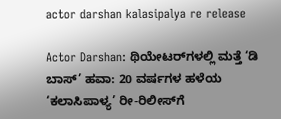actor darshan kalasipalya re release

Actor Darshan: ಥಿಯೇಟರ್‌ಗಳಲ್ಲಿ ಮತ್ತೆ ‘ಡಿ ಬಾಸ್’ ಹವಾ: 20 ವರ್ಷಗಳ ಹಳೆಯ ‘ಕಲಾಸಿಪಾಳ್ಯ’ ರೀ-ರಿಲೀಸ್‌ಗೆ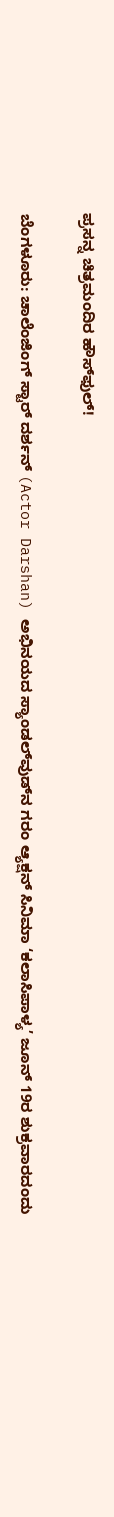ಪ್ರಸನ್ನ ಚಿತ್ರಮಂದಿರ ಹೌಸ್‌ಫುಲ್!

ಬೆಂಗಳೂರು: ಚಾಲೆಂಜಿಂಗ್ ಸ್ಟಾರ್ ದರ್ಶನ್ (Actor Darshan) ಅಭಿನಯದ ಸ್ಯಾಂಡಲ್‌ವುಡ್‌ನ ಗರಂ ಆ್ಯಕ್ಷನ್ ಸಿನಿಮಾ ‘ಕಲಾಸಿಪಾಳ್ಯ’ ಜೂನ್ 19ರ ಶುಕ್ರವಾರದಂದು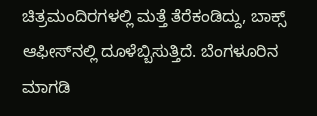ಚಿತ್ರಮಂದಿರಗಳಲ್ಲಿ ಮತ್ತೆ ತೆರೆಕಂಡಿದ್ದು, ಬಾಕ್ಸ್ ಆಫೀಸ್‌ನಲ್ಲಿ ದೂಳೆಬ್ಬಿಸುತ್ತಿದೆ. ಬೆಂಗಳೂರಿನ ಮಾಗಡಿ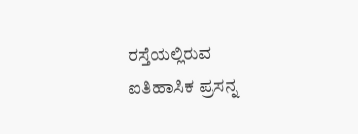ರಸ್ತೆಯಲ್ಲಿರುವ ಐತಿಹಾಸಿಕ ಪ್ರಸನ್ನ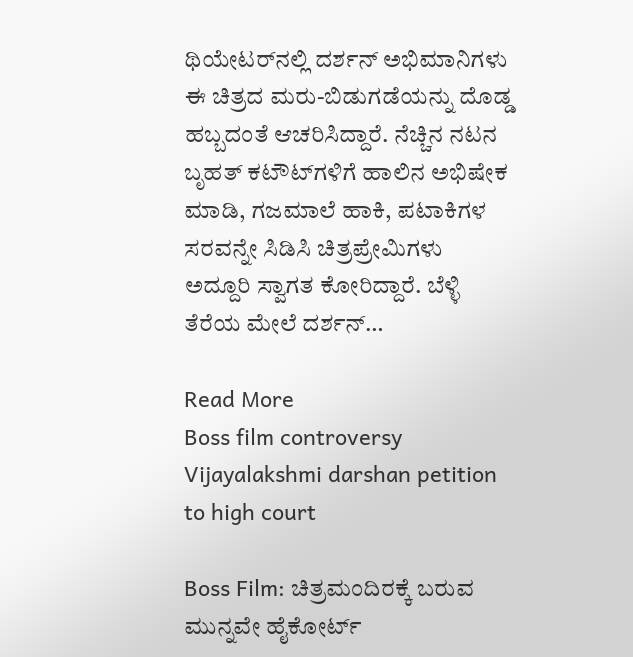ಥಿಯೇಟರ್‌ನಲ್ಲಿ ದರ್ಶನ್ ಅಭಿಮಾನಿಗಳು ಈ ಚಿತ್ರದ ಮರು-ಬಿಡುಗಡೆಯನ್ನು ದೊಡ್ಡ ಹಬ್ಬದಂತೆ ಆಚರಿಸಿದ್ದಾರೆ. ನೆಚ್ಚಿನ ನಟನ ಬೃಹತ್ ಕಟೌಟ್‌ಗಳಿಗೆ ಹಾಲಿನ ಅಭಿಷೇಕ ಮಾಡಿ, ಗಜಮಾಲೆ ಹಾಕಿ, ಪಟಾಕಿಗಳ ಸರವನ್ನೇ ಸಿಡಿಸಿ ಚಿತ್ರಪ್ರೇಮಿಗಳು ಅದ್ದೂರಿ ಸ್ವಾಗತ ಕೋರಿದ್ದಾರೆ. ಬೆಳ್ಳಿ ತೆರೆಯ ಮೇಲೆ ದರ್ಶನ್…

Read More
Boss film controversy Vijayalakshmi darshan petition to high court

Boss Film: ಚಿತ್ರಮಂದಿರಕ್ಕೆ ಬರುವ ಮುನ್ನವೇ ಹೈಕೋರ್ಟ್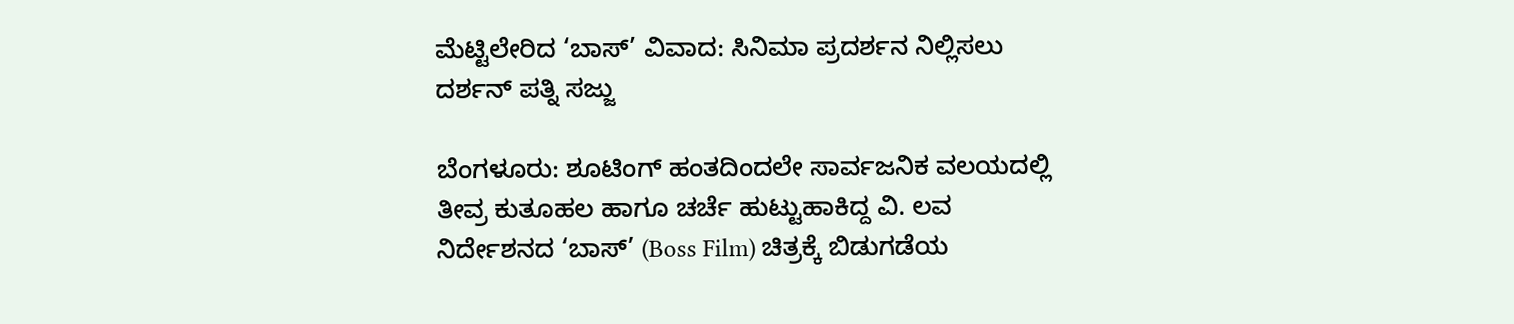ಮೆಟ್ಟಿಲೇರಿದ ‘ಬಾಸ್’ ವಿವಾದ: ಸಿನಿಮಾ ಪ್ರದರ್ಶನ ನಿಲ್ಲಿಸಲು ದರ್ಶನ್ ಪತ್ನಿ ಸಜ್ಜು

ಬೆಂಗಳೂರು: ಶೂಟಿಂಗ್ ಹಂತದಿಂದಲೇ ಸಾರ್ವಜನಿಕ ವಲಯದಲ್ಲಿ ತೀವ್ರ ಕುತೂಹಲ ಹಾಗೂ ಚರ್ಚೆ ಹುಟ್ಟುಹಾಕಿದ್ದ ವಿ. ಲವ ನಿರ್ದೇಶನದ ‘ಬಾಸ್’ (Boss Film) ಚಿತ್ರಕ್ಕೆ ಬಿಡುಗಡೆಯ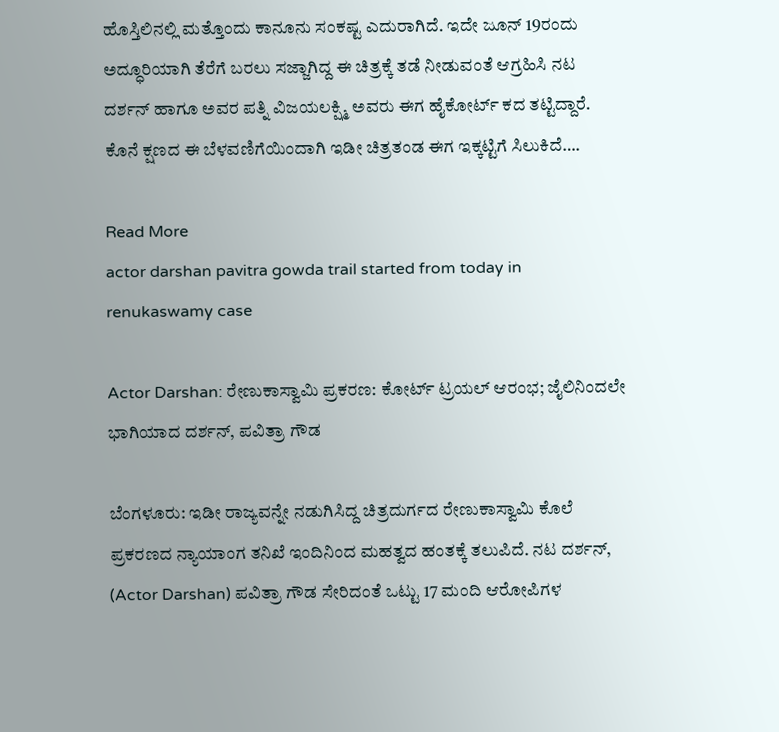ಹೊಸ್ತಿಲಿನಲ್ಲಿ ಮತ್ತೊಂದು ಕಾನೂನು ಸಂಕಷ್ಟ ಎದುರಾಗಿದೆ. ಇದೇ ಜೂನ್ 19ರಂದು ಅದ್ಧೂರಿಯಾಗಿ ತೆರೆಗೆ ಬರಲು ಸಜ್ಜಾಗಿದ್ದ ಈ ಚಿತ್ರಕ್ಕೆ ತಡೆ ನೀಡುವಂತೆ ಆಗ್ರಹಿಸಿ ನಟ ದರ್ಶನ್ ಹಾಗೂ ಅವರ ಪತ್ನಿ ವಿಜಯಲಕ್ಷ್ಮಿ ಅವರು ಈಗ ಹೈಕೋರ್ಟ್ ಕದ ತಟ್ಟಿದ್ದಾರೆ. ಕೊನೆ ಕ್ಷಣದ ಈ ಬೆಳವಣಿಗೆಯಿಂದಾಗಿ ಇಡೀ ಚಿತ್ರತಂಡ ಈಗ ಇಕ್ಕಟ್ಟಿಗೆ ಸಿಲುಕಿದೆ….

Read More
actor darshan pavitra gowda trail started from today in renukaswamy case

Actor Darshan: ರೇಣುಕಾಸ್ವಾಮಿ ಪ್ರಕರಣ: ಕೋರ್ಟ್ ಟ್ರಯಲ್ ಆರಂಭ; ಜೈಲಿನಿಂದಲೇ ಭಾಗಿಯಾದ ದರ್ಶನ್, ಪವಿತ್ರಾ ಗೌಡ

ಬೆಂಗಳೂರು: ಇಡೀ ರಾಜ್ಯವನ್ನೇ ನಡುಗಿಸಿದ್ದ ಚಿತ್ರದುರ್ಗದ ರೇಣುಕಾಸ್ವಾಮಿ ಕೊಲೆ ಪ್ರಕರಣದ ನ್ಯಾಯಾಂಗ ತನಿಖೆ ಇಂದಿನಿಂದ ಮಹತ್ವದ ಹಂತಕ್ಕೆ ತಲುಪಿದೆ. ನಟ ದರ್ಶನ್, (Actor Darshan) ಪವಿತ್ರಾ ಗೌಡ ಸೇರಿದಂತೆ ಒಟ್ಟು 17 ಮಂದಿ ಆರೋಪಿಗಳ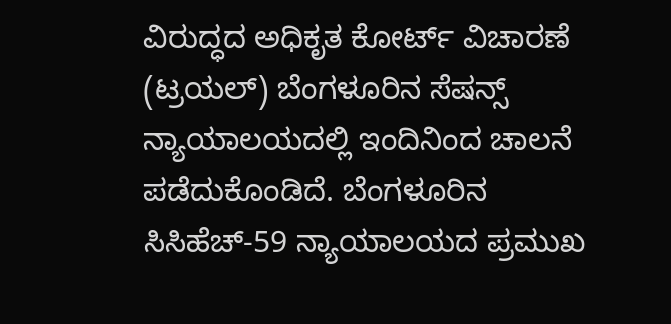ವಿರುದ್ಧದ ಅಧಿಕೃತ ಕೋರ್ಟ್ ವಿಚಾರಣೆ (ಟ್ರಯಲ್) ಬೆಂಗಳೂರಿನ ಸೆಷನ್ಸ್ ನ್ಯಾಯಾಲಯದಲ್ಲಿ ಇಂದಿನಿಂದ ಚಾಲನೆ ಪಡೆದುಕೊಂಡಿದೆ. ಬೆಂಗಳೂರಿನ ಸಿಸಿಹೆಚ್-59 ನ್ಯಾಯಾಲಯದ ಪ್ರಮುಖ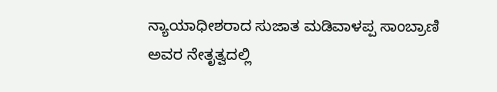ನ್ಯಾಯಾಧೀಶರಾದ ಸುಜಾತ ಮಡಿವಾಳಪ್ಪ ಸಾಂಬ್ರಾಣಿ ಅವರ ನೇತೃತ್ವದಲ್ಲಿ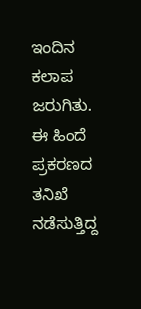ಇಂದಿನ ಕಲಾಪ ಜರುಗಿತು. ಈ ಹಿಂದೆ ಪ್ರಕರಣದ ತನಿಖೆ ನಡೆಸುತ್ತಿದ್ದ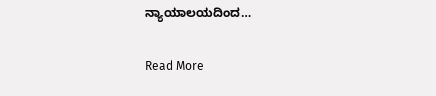ನ್ಯಾಯಾಲಯದಿಂದ…

Read More